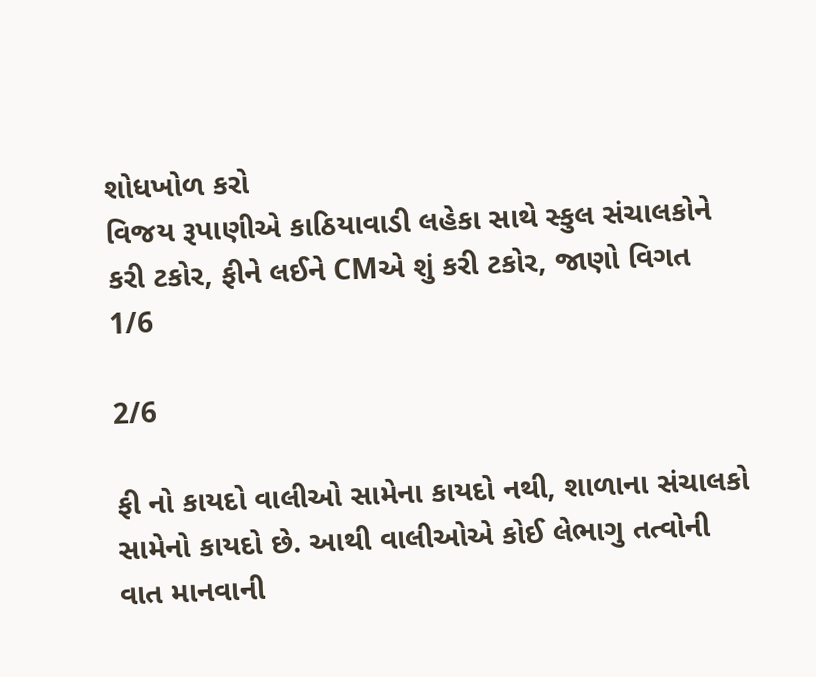શોધખોળ કરો
વિજય રૂપાણીએ કાઠિયાવાડી લહેકા સાથે સ્કુલ સંચાલકોને કરી ટકોર, ફીને લઈને CMએ શું કરી ટકોર, જાણો વિગત
1/6

2/6

ફી નો કાયદો વાલીઓ સામેના કાયદો નથી, શાળાના સંચાલકો સામેનો કાયદો છે. આથી વાલીઓએ કોઈ લેભાગુ તત્વોની વાત માનવાની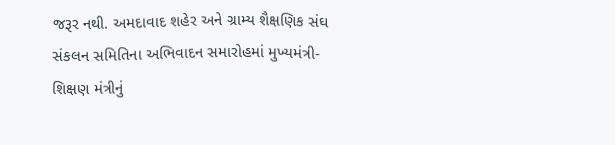જરૂર નથી. અમદાવાદ શહેર અને ગ્રામ્ય શૈક્ષણિક સંઘ સંકલન સમિતિના અભિવાદન સમારોહમાં મુખ્યમંત્રી-શિક્ષણ મંત્રીનું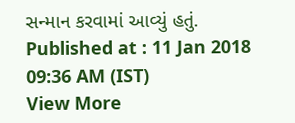સન્માન કરવામાં આવ્યું હતું.
Published at : 11 Jan 2018 09:36 AM (IST)
View More